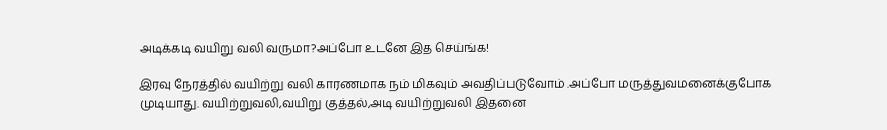அடிக்கடி வயிறு வலி வருமா?அப்போ உடனே இத செய்ங்க!

இரவு நேரத்தில் வயிற்று வலி காரணமாக நம் மிகவும் அவதிப்படுவோம் .அப்போ மருத்துவமனைக்குபோக முடியாது. வயிற்றுவலி,வயிறு குத்தல்,அடி வயிற்றுவலி இதனை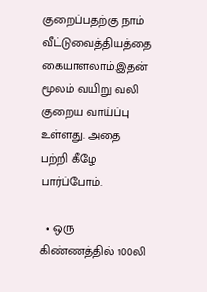குறைப்பதற்கு நாம் வீட்டுவைத்தியத்தை கையாளலாம்.இதன் மூலம் வயிறு வலி குறைய வாய்ப்பு உள்ளது. அதை பற்றி கீழே பார்ப்போம்.

  • ஒரு கிண்ணத்தில் 100லி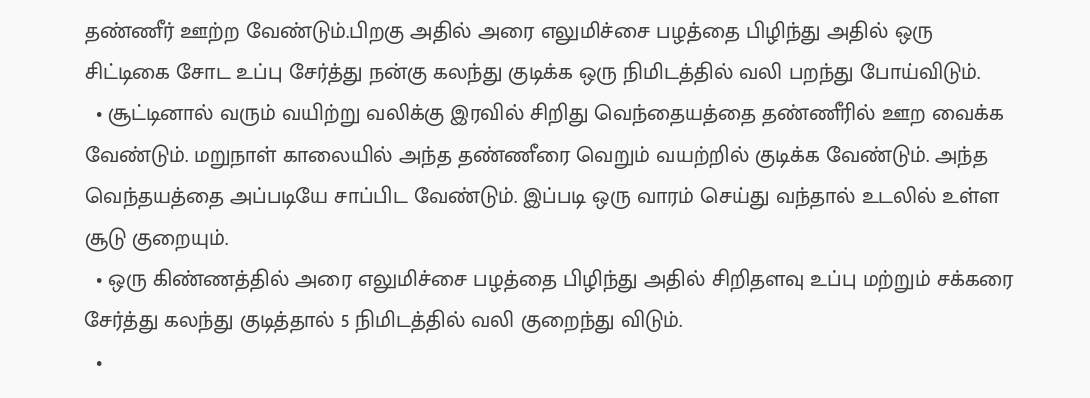தண்ணீர் ஊற்ற வேண்டும்.பிறகு அதில் அரை எலுமிச்சை பழத்தை பிழிந்து அதில் ஒரு சிட்டிகை சோட உப்பு சேர்த்து நன்கு கலந்து குடிக்க ஒரு நிமிடத்தில் வலி பறந்து போய்விடும்.
  • சூட்டினால் வரும் வயிற்று வலிக்கு இரவில் சிறிது வெந்தையத்தை தண்ணீரில் ஊற வைக்க வேண்டும். மறுநாள் காலையில் அந்த தண்ணீரை வெறும் வயற்றில் குடிக்க வேண்டும். அந்த வெந்தயத்தை அப்படியே சாப்பிட வேண்டும். இப்படி ஒரு வாரம் செய்து வந்தால் உடலில் உள்ள சூடு குறையும்.
  • ஒரு கிண்ணத்தில் அரை எலுமிச்சை பழத்தை பிழிந்து அதில் சிறிதளவு உப்பு மற்றும் சக்கரை சேர்த்து கலந்து குடித்தால் 5 நிமிடத்தில் வலி குறைந்து விடும்.
  •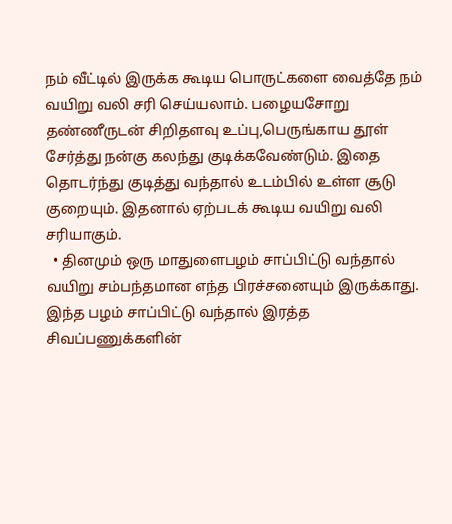நம் வீட்டில் இருக்க கூடிய பொருட்களை வைத்தே நம் வயிறு வலி சரி செய்யலாம். பழையசோறு தண்ணீருடன் சிறிதளவு உப்பு,பெருங்காய தூள் சேர்த்து நன்கு கலந்து குடிக்கவேண்டும். இதை தொடர்ந்து குடித்து வந்தால் உடம்பில் உள்ள சூடு குறையும். இதனால் ஏற்படக் கூடிய வயிறு வலி சரியாகும்.
  • தினமும் ஒரு மாதுளைபழம் சாப்பிட்டு வந்தால் வயிறு சம்பந்தமான எந்த பிரச்சனையும் இருக்காது. இந்த பழம் சாப்பிட்டு வந்தால் இரத்த சிவப்பணுக்களின்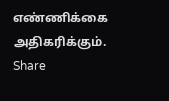எண்ணிக்கை அதிகரிக்கும்.
Share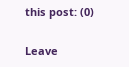this post: (0)

Leave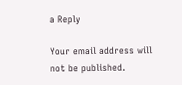a Reply

Your email address will not be published.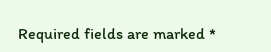Required fields are marked *